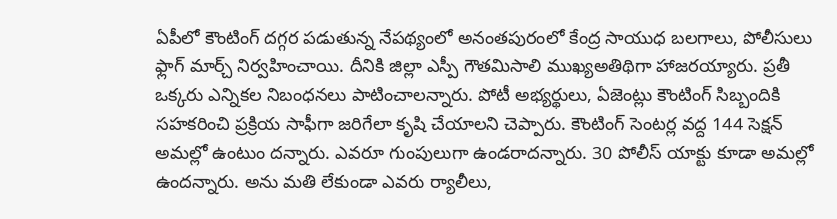ఏపీలో కౌంటింగ్ దగ్గర పడుతున్న నేపథ్యంలో అనంతపురంలో కేంద్ర సాయుధ బలగాలు, పోలీసులు ఫ్లాగ్ మార్చ్ నిర్వహించాయి. దీనికి జిల్లా ఎస్పీ గౌతమిసాలి ముఖ్యఅతిథిగా హాజరయ్యారు. ప్రతీ ఒక్కరు ఎన్నికల నిబంధనలు పాటించాలన్నారు. పోటీ అభ్యర్థులు, ఏజెంట్లు కౌంటింగ్ సిబ్బందికి సహకరించి ప్రక్రియ సాఫీగా జరిగేలా కృషి చేయాలని చెప్పారు. కౌంటింగ్ సెంటర్ల వద్ద 144 సెక్షన్ అమల్లో ఉంటుం దన్నారు. ఎవరూ గుంపులుగా ఉండరాదన్నారు. 30 పోలీస్ యాక్టు కూడా అమల్లో ఉందన్నారు. అను మతి లేకుండా ఎవరు ర్యాలీలు,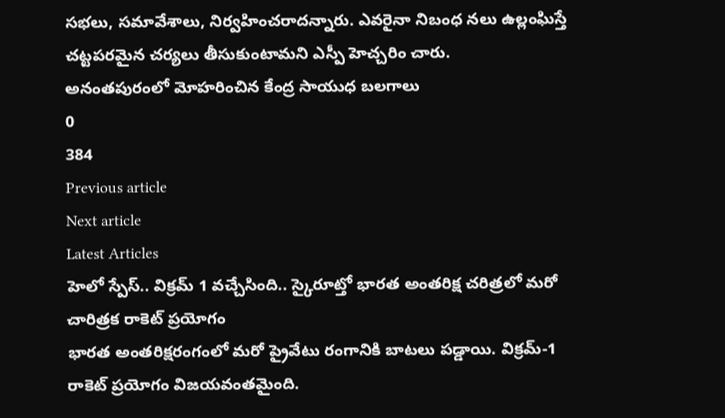సభలు, సమావేశాలు, నిర్వహించరాదన్నారు. ఎవరైనా నిబంధ నలు ఉల్లంఘిస్తే చట్టపరమైన చర్యలు తీసుకుంటామని ఎస్పీ హెచ్చరిం చారు.
అనంతపురంలో మోహరించిన కేంద్ర సాయుధ బలగాలు
0
384
Previous article
Next article
Latest Articles
హెలో స్పేస్.. విక్రమ్ 1 వచ్చేసింది.. స్కైరూట్తో భారత అంతరిక్ష చరిత్రలో మరో చారిత్రక రాకెట్ ప్రయోగం
భారత అంతరిక్షరంగంలో మరో ప్రైవేటు రంగానికి బాటలు పడ్డాయి. విక్రమ్-1 రాకెట్ ప్రయోగం విజయవంతమైంది.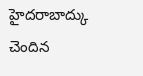హైదరాబాద్కు చెందిన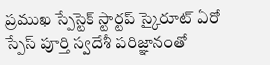ప్రముఖ స్పేస్టెక్ స్టార్టప్ స్కైరూట్ ఏరో స్పేస్ పూర్తి స్వదేశీ పరిజ్ఞానంతో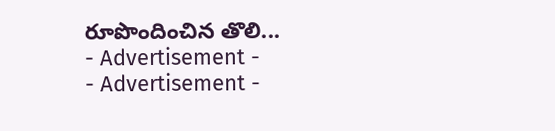రూపొందించిన తొలి...
- Advertisement -
- Advertisement -